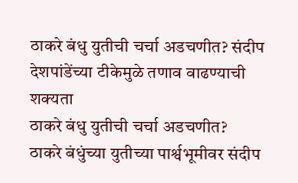ठाकरे बंधु युतीची चर्चा अडचणीत? संदीप देशपांडेंच्या टीकेमुळे तणाव वाढण्याची शक्यता
ठाकरे बंधु युतीची चर्चा अडचणीत?
ठाकरे बंधुंच्या युतीच्या पार्श्वभूमीवर संदीप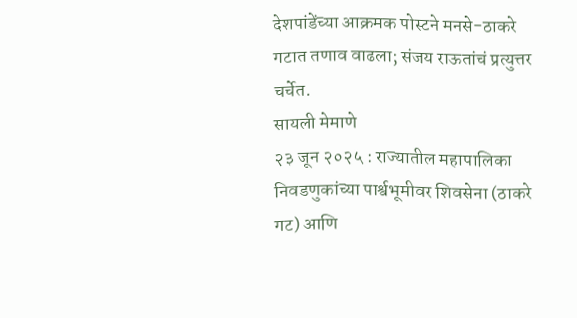देशपांडेंच्या आक्रमक पोस्टने मनसे-ठाकरे गटात तणाव वाढला; संजय राऊतांचं प्रत्युत्तर चर्चेत.
सायली मेमाणे
२३ जून २०२५ : राज्यातील महापालिका निवडणुकांच्या पार्श्वभूमीवर शिवसेना (ठाकरे गट) आणि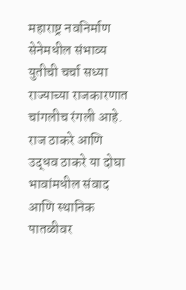महाराष्ट्र नवनिर्माण सेनेमधील संभाव्य युतीची चर्चा सध्या राज्याच्या राजकारणात चांगलीच रंगली आहे. राज ठाकरे आणि उद्धव ठाकरे या दोघा भावांमधील संवाद आणि स्थानिक पातळीवर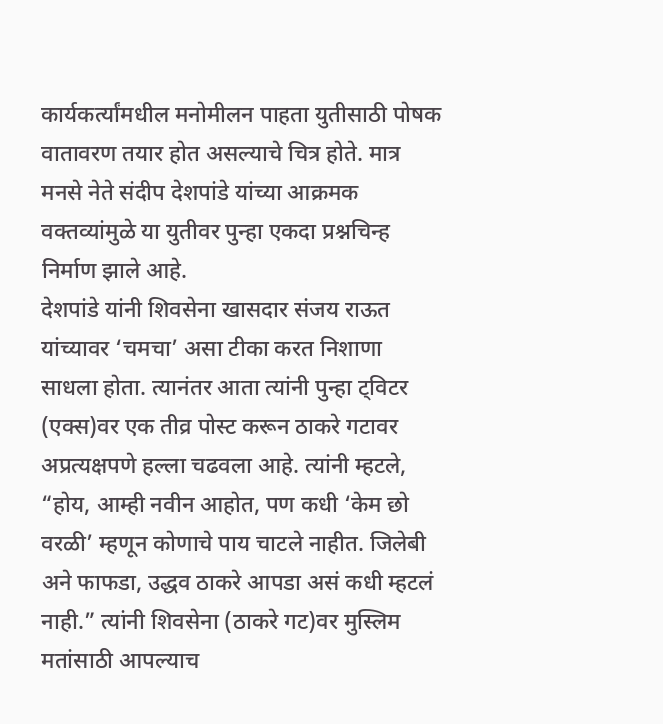कार्यकर्त्यांमधील मनोमीलन पाहता युतीसाठी पोषक वातावरण तयार होत असल्याचे चित्र होते. मात्र मनसे नेते संदीप देशपांडे यांच्या आक्रमक वक्तव्यांमुळे या युतीवर पुन्हा एकदा प्रश्नचिन्ह निर्माण झाले आहे.
देशपांडे यांनी शिवसेना खासदार संजय राऊत यांच्यावर ‘चमचा’ असा टीका करत निशाणा साधला होता. त्यानंतर आता त्यांनी पुन्हा ट्विटर (एक्स)वर एक तीव्र पोस्ट करून ठाकरे गटावर अप्रत्यक्षपणे हल्ला चढवला आहे. त्यांनी म्हटले, “होय, आम्ही नवीन आहोत, पण कधी ‘केम छो वरळी’ म्हणून कोणाचे पाय चाटले नाहीत. जिलेबी अने फाफडा, उद्धव ठाकरे आपडा असं कधी म्हटलं नाही.” त्यांनी शिवसेना (ठाकरे गट)वर मुस्लिम मतांसाठी आपल्याच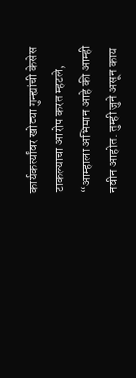कार्यकर्त्यांवर खोट्या गुन्ह्यांची केसेस टाकल्याचा आरोप करत म्हटले, “आम्हाला अभिमान आहे की आम्ही नवीन आहोत. तुम्ही जुने असून काय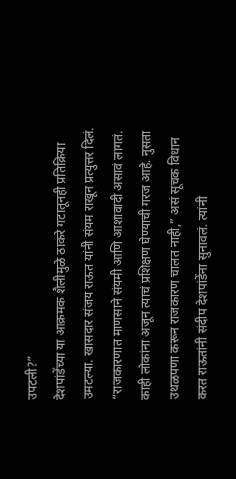उपटली?”
देशपांडेंच्या या आक्रमक शैलीमुळे ठाकरे गटातूनही प्रतिक्रिया उमटल्या. खासदार संजय राऊत यांनी संयम राखून प्रत्युत्तर दिलं. “राजकारणात माणसाने संयमी आणि आशावादी असावं लागतं. काही लोकांना अजून त्याचं प्रशिक्षण घेण्याची गरज आहे. नुसता उथळपणा करून राजकारण चालत नाही,” असं सूचक विधान करत राऊतांनी संदीप देशपांडेंना सुनावलं. त्यांनी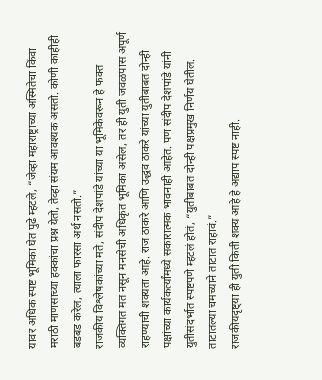यावर अधिक स्पष्ट भूमिका घेत पुढे म्हटले, “जेव्हा महाराष्ट्राच्या अस्मितेचा किंवा मराठी माणसाच्या हक्कांचा प्रश्न येतो, तेव्हा संयम आवश्यक असतो. कोणी काहीही बडबड करेल, त्याला फारसा अर्थ नसतो.”
राजकीय विश्लेषकांच्या मते, संदीप देशपांडे यांच्या या भूमिकेवरून हे फक्त व्यक्तिगत मत नसून मनसेची अधिकृत भूमिका असेल, तर ही युती जवळपास अपूर्ण राहण्याची शक्यता आहे. राज ठाकरे आणि उद्धव ठाकरे यांच्या युतीबाबत दोन्ही पक्षांच्या कार्यकर्त्यांमध्ये सकारात्मक भावनाही आहेत. पण संदीप देशपांडे यांनी युतीसंदर्भात स्पष्टपणे म्हटलं होतं, “युतीबाबत दोन्ही पक्षप्रमुख निर्णय घेतील. ताटातल्या चमच्याने ताटात राहावं.”
राजकीयदृष्ट्या ही युती किती शक्य आहे हे अद्याप स्पष्ट नाही.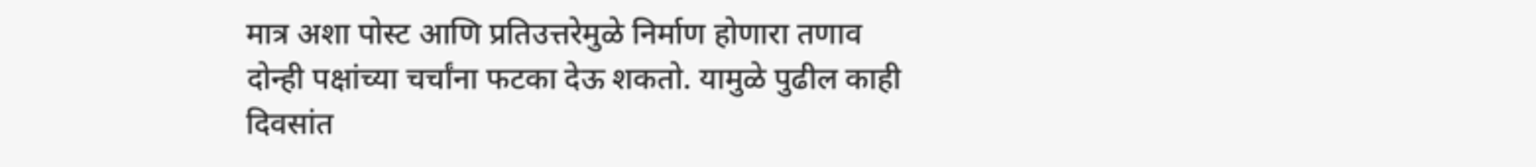मात्र अशा पोस्ट आणि प्रतिउत्तरेमुळे निर्माण होणारा तणाव दोन्ही पक्षांच्या चर्चांना फटका देऊ शकतो. यामुळे पुढील काही दिवसांत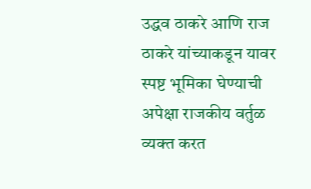उद्धव ठाकरे आणि राज ठाकरे यांच्याकडून यावर स्पष्ट भूमिका घेण्याची अपेक्षा राजकीय वर्तुळ व्यक्त करत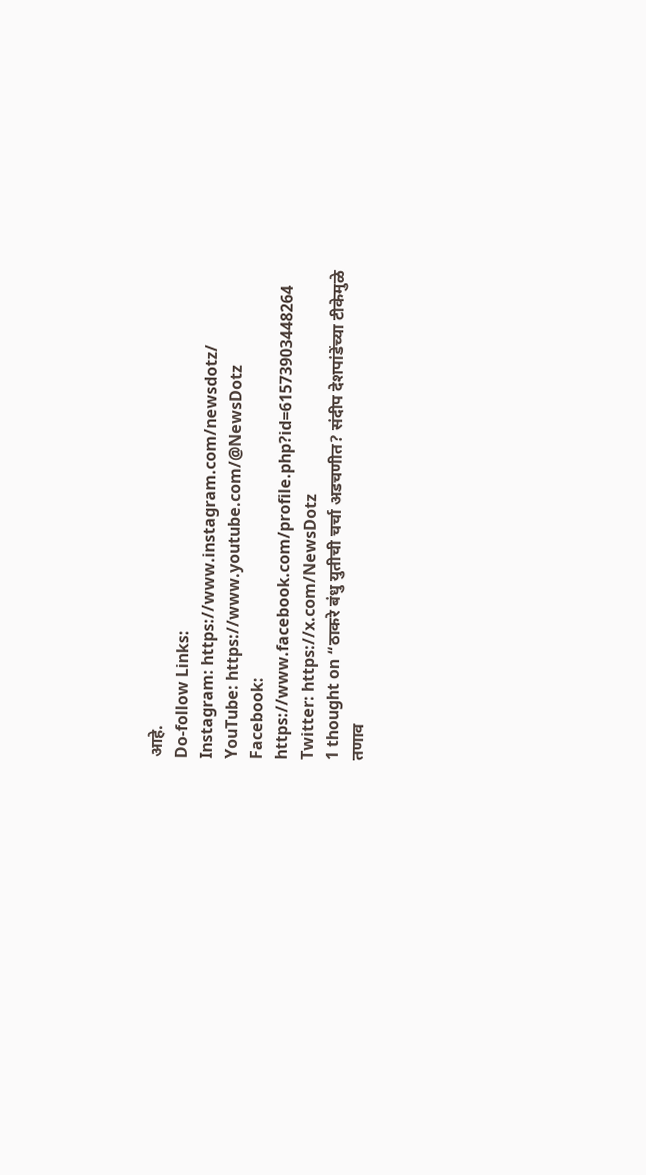आहे.
Do-follow Links:
Instagram: https://www.instagram.com/newsdotz/
YouTube: https://www.youtube.com/@NewsDotz
Facebook: https://www.facebook.com/profile.php?id=61573903448264
Twitter: https://x.com/NewsDotz
1 thought on “ठाकरे बंधु युतीची चर्चा अडचणीत? संदीप देशपांडेंच्या टीकेमुळे तणाव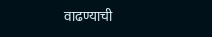वाढण्याची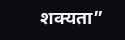शक्यता”